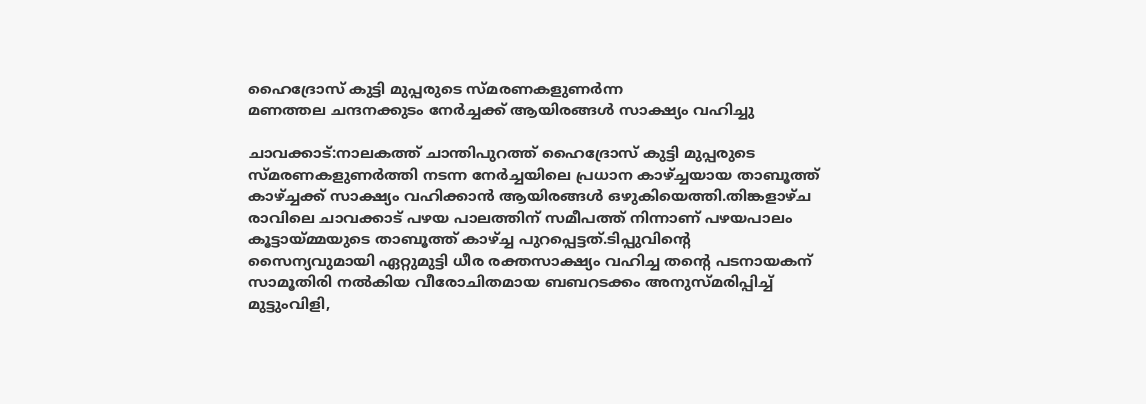ഹൈദ്രോസ് കുട്ടി മുപ്പരുടെ സ്മരണകളുണർന്ന
മണത്തല ചന്ദനക്കുടം നേർച്ചക്ക് ആയിരങ്ങൾ സാക്ഷ്യം വഹിച്ചു

ചാവക്കാട്:നാലകത്ത് ചാന്തിപുറത്ത് ഹൈദ്രോസ് കുട്ടി മുപ്പരുടെ സ്മരണകളുണർത്തി നടന്ന നേര്‍ച്ചയിലെ പ്രധാന കാഴ്ച്ചയായ താബൂത്ത് കാഴ്ച്ചക്ക് സാക്ഷ്യം വഹിക്കാൻ ആയിരങ്ങൾ ഒഴുകിയെത്തി.തിങ്കളാഴ്ച രാവിലെ ചാവക്കാട് പഴയ പാലത്തിന് സമീപത്ത് നിന്നാണ് പഴയപാലം കൂട്ടായ്മ്മയുടെ താബൂത്ത് കാഴ്ച്ച പുറപ്പെട്ടത്.ടിപ്പുവിന്‍റെ സൈന്യവുമായി ഏറ്റുമുട്ടി ധീര രക്തസാക്ഷ്യം വഹിച്ച തന്‍റെ പടനായകന് സാമൂതിരി നല്‍കിയ വീരോചിതമായ ബബറടക്കം അനുസ്മരിപ്പിച്ച് മുട്ടുംവിളി,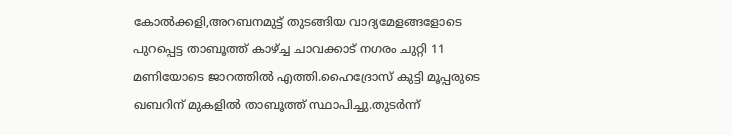കോല്‍ക്കളി,അറബനമുട്ട് തുടങ്ങിയ വാദ്യമേളങ്ങളോടെ പുറപ്പെട്ട താബൂത്ത് കാഴ്ച്ച ചാവക്കാട് നഗരം ചുറ്റി 11 മണിയോടെ ജാറത്തില്‍ എത്തി.ഹൈദ്രോസ് കുട്ടി മൂപ്പരുടെ ഖബറിന് മുകളില്‍ താബൂത്ത് സ്ഥാപിച്ചു.തുടര്‍ന്ന്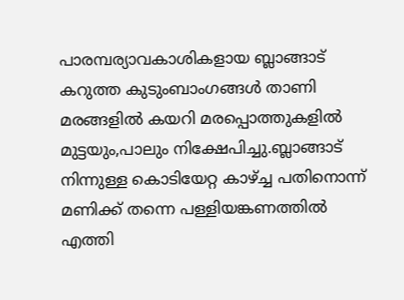പാരമ്പര്യാവകാശികളായ ബ്ലാങ്ങാട് കറുത്ത കുടുംബാംഗങ്ങള്‍ താണി മരങ്ങളില്‍ കയറി മരപ്പൊത്തുകളില്‍ മുട്ടയും,പാലും നിക്ഷേപിച്ചു.ബ്ലാങ്ങാട് നിന്നുള്ള കൊടിയേറ്റ കാഴ്ച്ച പതിനൊന്ന് മണിക്ക് തന്നെ പള്ളിയങ്കണത്തിൽ എത്തി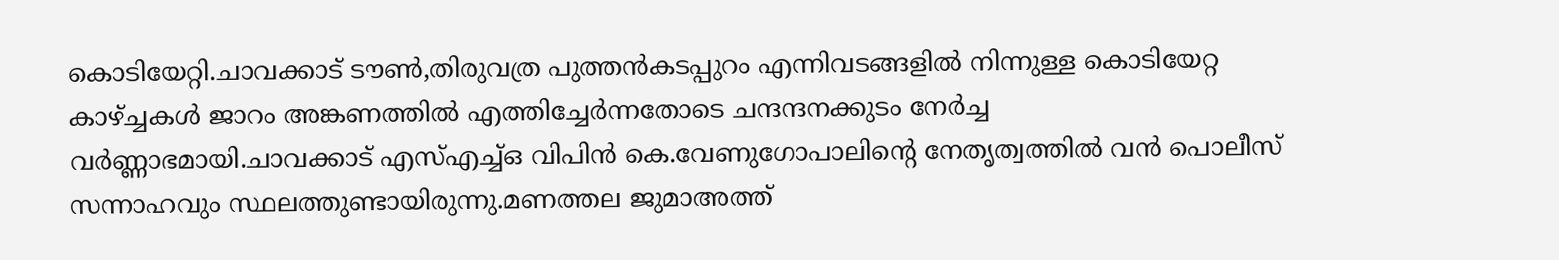കൊടിയേറ്റി.ചാവക്കാട് ടൗൺ,തിരുവത്ര പുത്തന്‍കടപ്പുറം എന്നിവടങ്ങളില്‍ നിന്നുള്ള കൊടിയേറ്റ കാഴ്ച്ചകള്‍ ജാറം അങ്കണത്തില്‍ എത്തിച്ചേർന്നതോടെ ചന്ദന്ദനക്കുടം നേർച്ച വർണ്ണാഭമായി.ചാവക്കാട് എസ്എച്ച്ഒ വിപിൻ കെ.വേണുഗോപാലിന്റെ നേതൃത്വത്തിൽ വൻ പൊലീസ് സന്നാഹവും സ്ഥലത്തുണ്ടായിരുന്നു.മണത്തല ജുമാഅത്ത്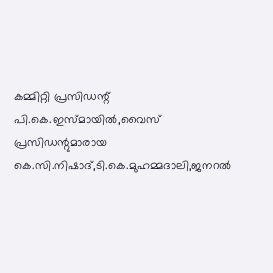കമ്മിറ്റി പ്രസിഡന്റ് പി.കെ.ഇസ്മായിൽ,വൈസ് പ്രസിഡന്റുമാരായ കെ.സി.നിഷാദ്,ടി.കെ.മുഹമ്മദാലി,ജനറൽ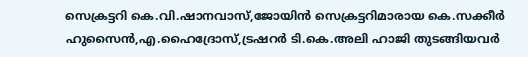സെക്രട്ടറി കെ.വി.ഷാനവാസ്,ജോയിൻ സെക്രട്ടറിമാരായ കെ.സക്കീർ ഹുസൈൻ,എ.ഹൈദ്രോസ്,ട്രഷറർ ടി.കെ.അലി ഹാജി തുടങ്ങിയവര്‍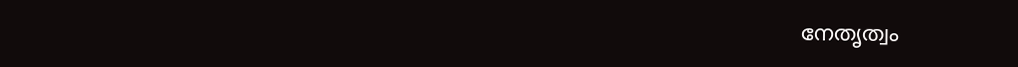നേതൃത്വം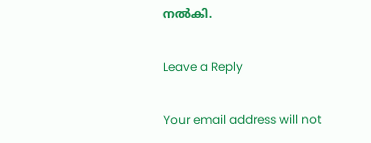നല്‍കി.

Leave a Reply

Your email address will not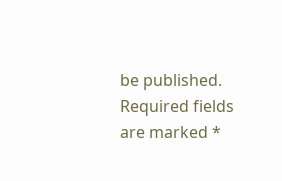be published. Required fields are marked *